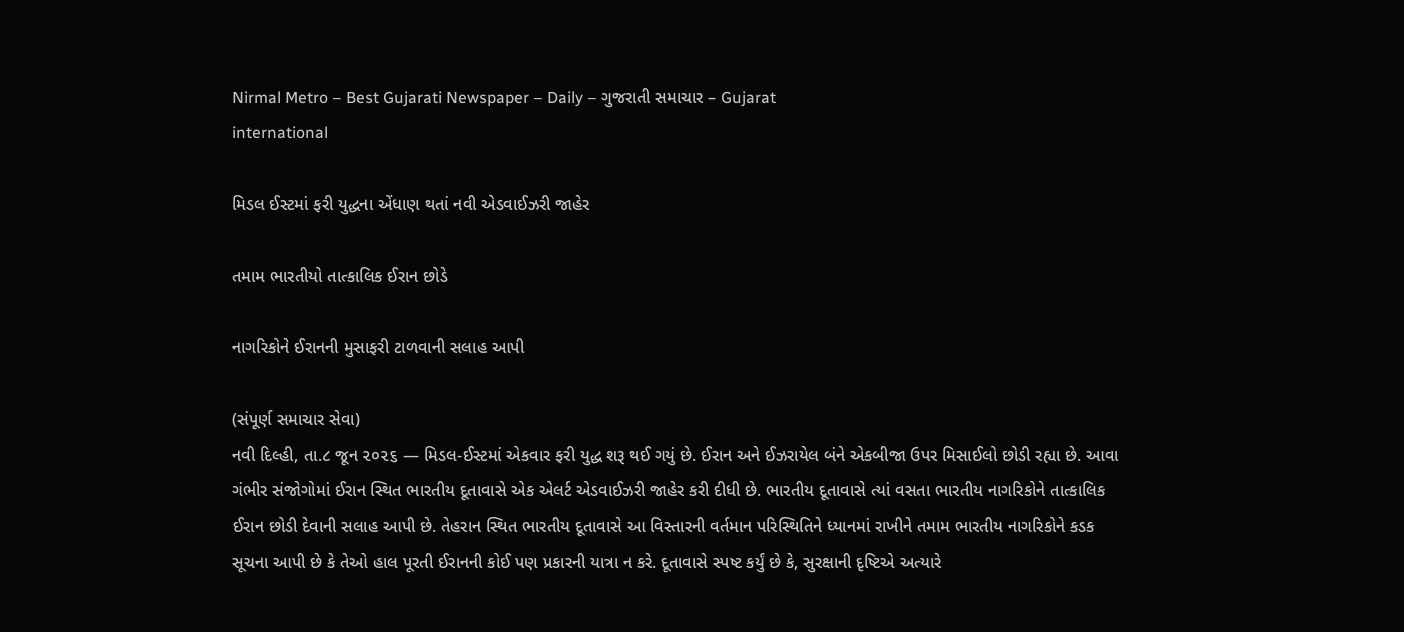Nirmal Metro – Best Gujarati Newspaper – Daily – ગુજરાતી સમાચાર – Gujarat
international

મિડલ ઈસ્ટમાં ફરી યુદ્ધના એંધાણ થતાં નવી એડવાઈઝરી જાહેર

તમામ ભારતીયો તાત્કાલિક ઈરાન છોડે

નાગરિકોને ઈરાનની મુસાફરી ટાળવાની સલાહ આપી

(સંપૂર્ણ સમાચાર સેવા)
નવી દિલ્હી, તા.૮ જૂન ૨૦૨૬ — મિડલ-ઈસ્ટમાં એકવાર ફરી યુદ્ધ શરૂ થઈ ગયું છે. ઈરાન અને ઈઝરાયેલ બંને એકબીજા ઉપર મિસાઈલો છોડી રહ્યા છે. આવા ગંભીર સંજોગોમાં ઈરાન સ્થિત ભારતીય દૂતાવાસે એક એલર્ટ એડવાઈઝરી જાહેર કરી દીધી છે. ભારતીય દૂતાવાસે ત્યાં વસતા ભારતીય નાગરિકોને તાત્કાલિક ઈરાન છોડી દેવાની સલાહ આપી છે. તેહરાન સ્થિત ભારતીય દૂતાવાસે આ વિસ્તારની વર્તમાન પરિસ્થિતિને ધ્યાનમાં રાખીને તમામ ભારતીય નાગરિકોને કડક સૂચના આપી છે કે તેઓ હાલ પૂરતી ઈરાનની કોઈ પણ પ્રકારની યાત્રા ન કરે. દૂતાવાસે સ્પષ્ટ કર્યું છે કે, સુરક્ષાની દૃષ્ટિએ અત્યારે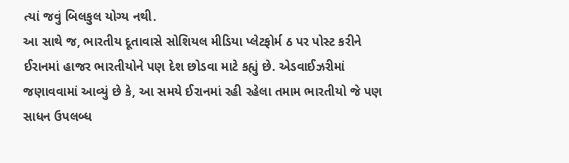ત્યાં જવું બિલકુલ યોગ્ય નથી.
આ સાથે જ, ભારતીય દૂતાવાસે સોશિયલ મીડિયા પ્લેટફોર્મ ઠ પર પોસ્ટ કરીને ઈરાનમાં હાજર ભારતીયોને પણ દેશ છોડવા માટે કહ્યું છે. એડવાઈઝરીમાં જણાવવામાં આવ્યું છે કે, આ સમયે ઈરાનમાં રહી રહેલા તમામ ભારતીયો જે પણ સાધન ઉપલબ્ધ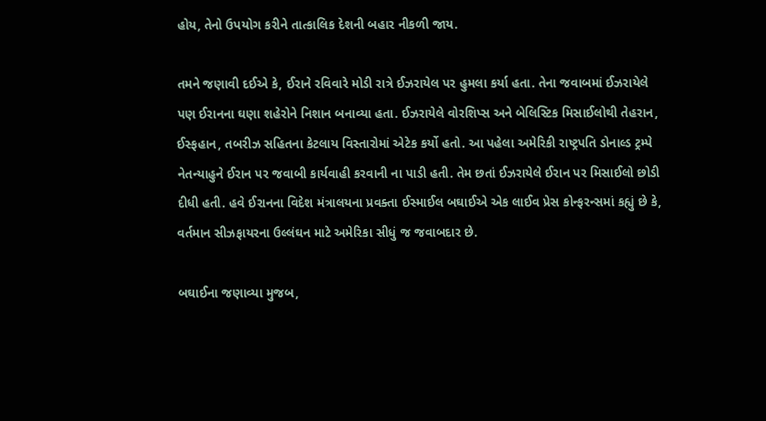હોય, તેનો ઉપયોગ કરીને તાત્કાલિક દેશની બહાર નીકળી જાય.

તમને જણાવી દઈએ કે, ઈરાને રવિવારે મોડી રાત્રે ઈઝરાયેલ પર હુમલા કર્યા હતા. તેના જવાબમાં ઈઝરાયેલે પણ ઈરાનના ઘણા શહેરોને નિશાન બનાવ્યા હતા. ઈઝરાયેલે વોરશિપ્સ અને બેલિસ્ટિક મિસાઈલોથી તેહરાન, ઈસ્ફહાન, તબરીઝ સહિતના કેટલાય વિસ્તારોમાં એટેક કર્યો હતો. આ પહેલા અમેરિકી રાષ્ટ્રપતિ ડોનાલ્ડ ટ્રમ્પે નેતન્યાહુને ઈરાન પર જવાબી કાર્યવાહી કરવાની ના પાડી હતી. તેમ છતાં ઈઝરાયેલે ઈરાન પર મિસાઈલો છોડી દીધી હતી. હવે ઈરાનના વિદેશ મંત્રાલયના પ્રવક્તા ઈસ્માઈલ બઘાઈએ એક લાઈવ પ્રેસ કોન્ફરન્સમાં કહ્યું છે કે, વર્તમાન સીઝફાયરના ઉલ્લંઘન માટે અમેરિકા સીધું જ જવાબદાર છે.

બઘાઈના જણાવ્યા મુજબ,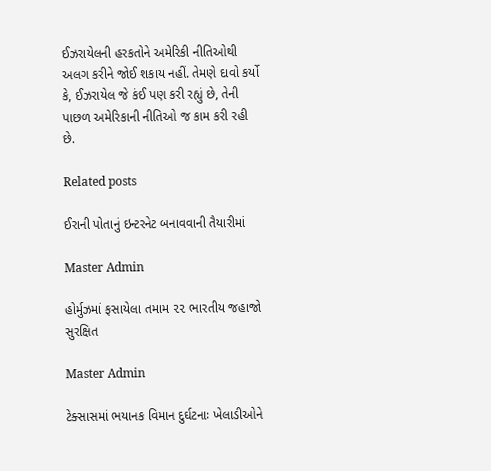ઈઝરાયેલની હરકતોને અમેરિકી નીતિઓથી અલગ કરીને જોઈ શકાય નહીં. તેમણે દાવો કર્યો કે, ઈઝરાયેલ જે કંઈ પણ કરી રહ્યું છે, તેની પાછળ અમેરિકાની નીતિઓ જ કામ કરી રહી છે.

Related posts

ઈરાની પોતાનું ઇન્ટરનેટ બનાવવાની તૈયારીમાં

Master Admin

હોર્મુઝમાં ફસાયેલા તમામ ૨૨ ભારતીય જહાજો સુરક્ષિત

Master Admin

ટેક્સાસમાં ભયાનક વિમાન દુર્ઘટનાઃ ખેલાડીઓને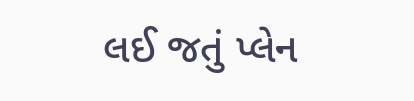લઈ જતું પ્લેન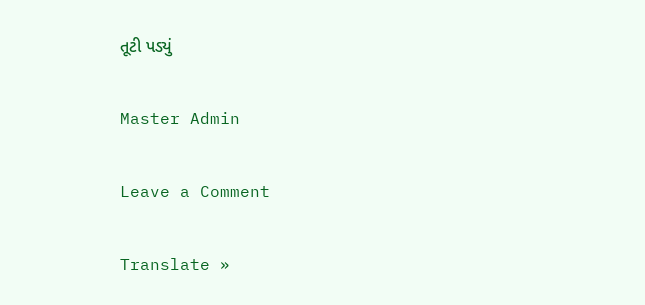તૂટી પડ્યું

Master Admin

Leave a Comment

Translate »